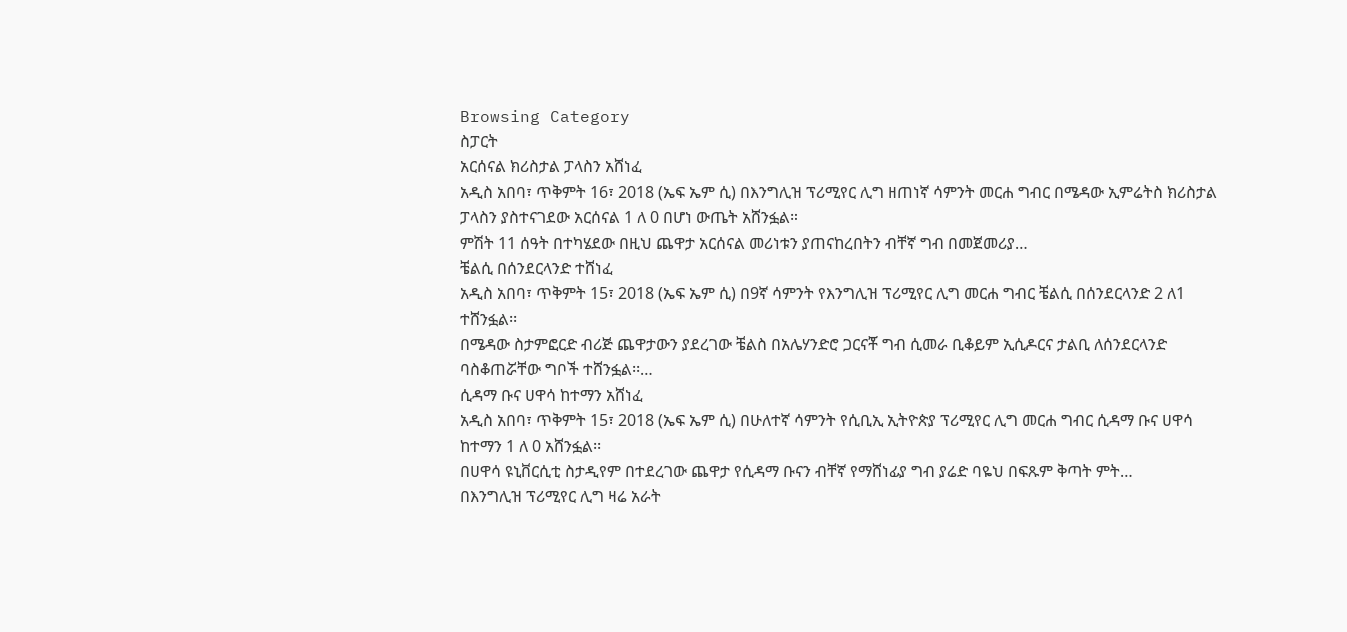Browsing Category
ስፓርት
አርሰናል ክሪስታል ፓላስን አሸነፈ
አዲስ አበባ፣ ጥቅምት 16፣ 2018 (ኤፍ ኤም ሲ) በእንግሊዝ ፕሪሚየር ሊግ ዘጠነኛ ሳምንት መርሐ ግብር በሜዳው ኢምሬትስ ክሪስታል ፓላስን ያስተናገደው አርሰናል 1 ለ 0 በሆነ ውጤት አሸንፏል።
ምሽት 11 ሰዓት በተካሄደው በዚህ ጨዋታ አርሰናል መሪነቱን ያጠናከረበትን ብቸኛ ግብ በመጀመሪያ…
ቼልሲ በሰንደርላንድ ተሸነፈ
አዲስ አበባ፣ ጥቅምት 15፣ 2018 (ኤፍ ኤም ሲ) በ9ኛ ሳምንት የእንግሊዝ ፕሪሚየር ሊግ መርሐ ግብር ቼልሲ በሰንደርላንድ 2 ለ1 ተሸንፏል፡፡
በሜዳው ስታምፎርድ ብሪጅ ጨዋታውን ያደረገው ቼልስ በአሌሃንድሮ ጋርናቾ ግብ ሲመራ ቢቆይም ኢሲዶርና ታልቢ ለሰንደርላንድ ባስቆጠሯቸው ግቦች ተሸንፏል፡፡…
ሲዳማ ቡና ሀዋሳ ከተማን አሸነፈ
አዲስ አበባ፣ ጥቅምት 15፣ 2018 (ኤፍ ኤም ሲ) በሁለተኛ ሳምንት የሲቢኢ ኢትዮጵያ ፕሪሚየር ሊግ መርሐ ግብር ሲዳማ ቡና ሀዋሳ ከተማን 1 ለ 0 አሸንፏል፡፡
በሀዋሳ ዩኒቨርሲቲ ስታዲየም በተደረገው ጨዋታ የሲዳማ ቡናን ብቸኛ የማሸነፊያ ግብ ያሬድ ባዬህ በፍጹም ቅጣት ምት…
በእንግሊዝ ፕሪሚየር ሊግ ዛሬ አራት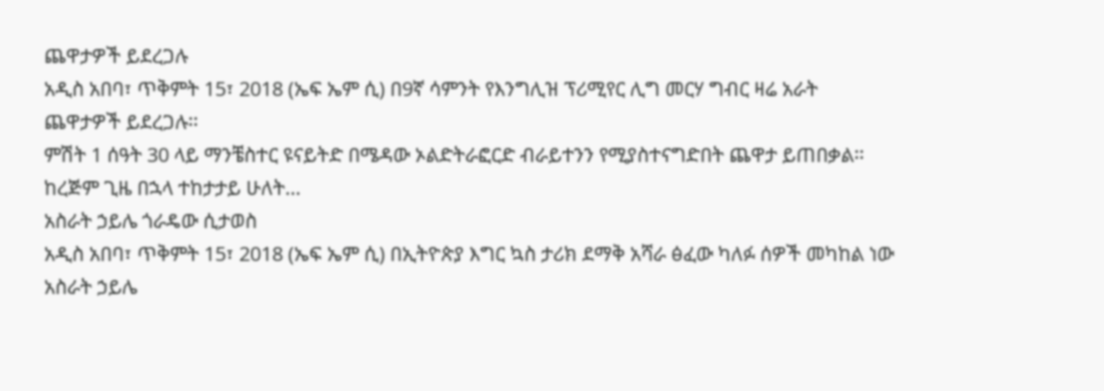ጨዋታዎች ይደረጋሉ
አዲስ አበባ፣ ጥቅምት 15፣ 2018 (ኤፍ ኤም ሲ) በ9ኛ ሳምንት የእንግሊዝ ፕሪሚየር ሊግ መርሃ ግብር ዛሬ አራት ጨዋታዎች ይደረጋሉ፡፡
ምሽት 1 ሰዓት 30 ላይ ማንቼስተር ዩናይትድ በሜዳው ኦልድትራፎርድ ብራይተንን የሚያስተናግድበት ጨዋታ ይጠበቃል፡፡
ከረጅም ጊዜ በኋላ ተከታታይ ሁለት…
አስራት ኃይሌ ጎራዴው ሲታወስ
አዲስ አበባ፣ ጥቅምት 15፣ 2018 (ኤፍ ኤም ሲ) በኢትዮጵያ እግር ኳስ ታሪክ ደማቅ አሻራ ፅፈው ካለፉ ሰዎች መካከል ነው አስራት ኃይሌ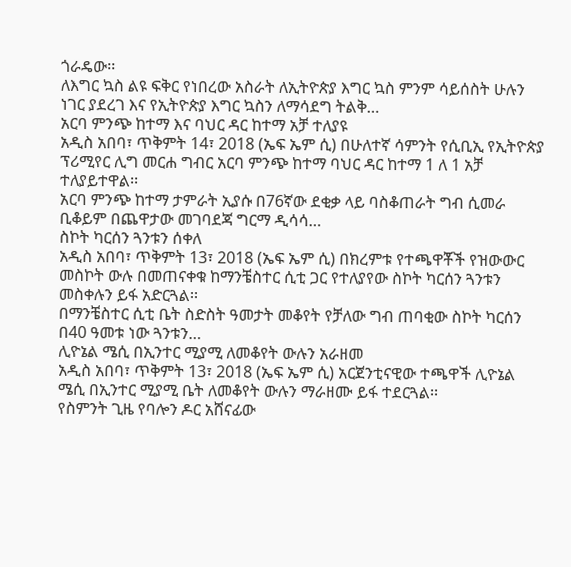ጎራዴው፡፡
ለእግር ኳስ ልዩ ፍቅር የነበረው አስራት ለኢትዮጵያ እግር ኳስ ምንም ሳይሰስት ሁሉን ነገር ያደረገ እና የኢትዮጵያ እግር ኳስን ለማሳደግ ትልቅ…
አርባ ምንጭ ከተማ እና ባህር ዳር ከተማ አቻ ተለያዩ
አዲስ አበባ፣ ጥቅምት 14፣ 2018 (ኤፍ ኤም ሲ) በሁለተኛ ሳምንት የሲቢኢ የኢትዮጵያ ፕሪሚየር ሊግ መርሐ ግብር አርባ ምንጭ ከተማ ባህር ዳር ከተማ 1 ለ 1 አቻ ተለያይተዋል፡፡
አርባ ምንጭ ከተማ ታምራት ኢያሱ በ76ኛው ደቂቃ ላይ ባስቆጠራት ግብ ሲመራ ቢቆይም በጨዋታው መገባደጃ ግርማ ዲሳሳ…
ስኮት ካርሰን ጓንቱን ሰቀለ
አዲስ አበባ፣ ጥቅምት 13፣ 2018 (ኤፍ ኤም ሲ) በክረምቱ የተጫዋቾች የዝውውር መስኮት ውሉ በመጠናቀቁ ከማንቼስተር ሲቲ ጋር የተለያየው ስኮት ካርሰን ጓንቱን መስቀሉን ይፋ አድርጓል፡፡
በማንቼስተር ሲቲ ቤት ስድስት ዓመታት መቆየት የቻለው ግብ ጠባቂው ስኮት ካርሰን በ40 ዓመቱ ነው ጓንቱን…
ሊዮኔል ሜሲ በኢንተር ሚያሚ ለመቆየት ውሉን አራዘመ
አዲስ አበባ፣ ጥቅምት 13፣ 2018 (ኤፍ ኤም ሲ) አርጀንቲናዊው ተጫዋች ሊዮኔል ሜሲ በኢንተር ሚያሚ ቤት ለመቆየት ውሉን ማራዘሙ ይፋ ተደርጓል፡፡
የስምንት ጊዜ የባሎን ዶር አሸናፊው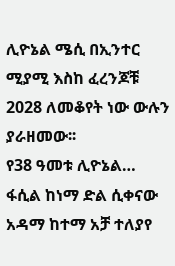ሊዮኔል ሜሲ በኢንተር ሚያሚ እስከ ፈረንጆቹ 2028 ለመቆየት ነው ውሉን ያራዘመው፡፡
የ38 ዓመቱ ሊዮኔል…
ፋሲል ከነማ ድል ሲቀናው አዳማ ከተማ አቻ ተለያየ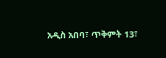አዲስ አበባ፣ ጥቅምት 13፣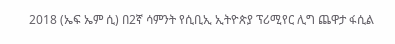2018 (ኤፍ ኤም ሲ) በ2ኛ ሳምንት የሲቢኢ ኢትዮጵያ ፕሪሚየር ሊግ ጨዋታ ፋሲል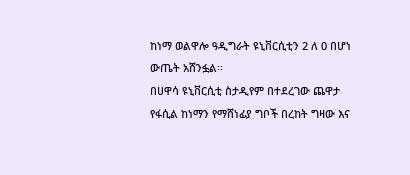ከነማ ወልዋሎ ዓዲግራት ዩኒቨርሲቲን 2 ለ 0 በሆነ ውጤት አሸንፏል፡፡
በሀዋሳ ዩኒቨርሲቲ ስታዲየም በተደረገው ጨዋታ የፋሲል ከነማን የማሸነፊያ ግቦች በረከት ግዛው እና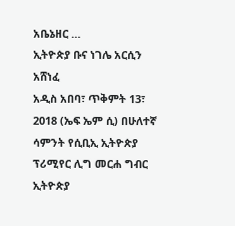አቤኔዘር …
ኢትዮጵያ ቡና ነገሌ አርሲን አሸነፈ
አዲስ አበባ፣ ጥቅምት 13፣ 2018 (ኤፍ ኤም ሲ) በሁለተኛ ሳምንት የሲቢኢ ኢትዮጵያ ፕሪሚየር ሊግ መርሐ ግብር ኢትዮጵያ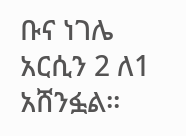ቡና ነገሌ አርሲን 2 ለ1 አሸንፏል፡፡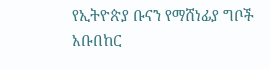የኢትዮጵያ ቡናን የማሸነፊያ ግቦች አቡበከር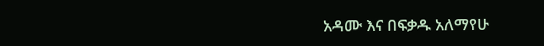አዳሙ እና በፍቃዱ አለማየሁ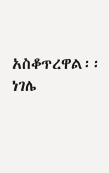አስቆጥረዋል፡፡
ነገሌ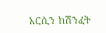አርሲን ከሽንፈት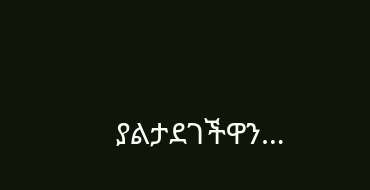ያልታደገችዋን…